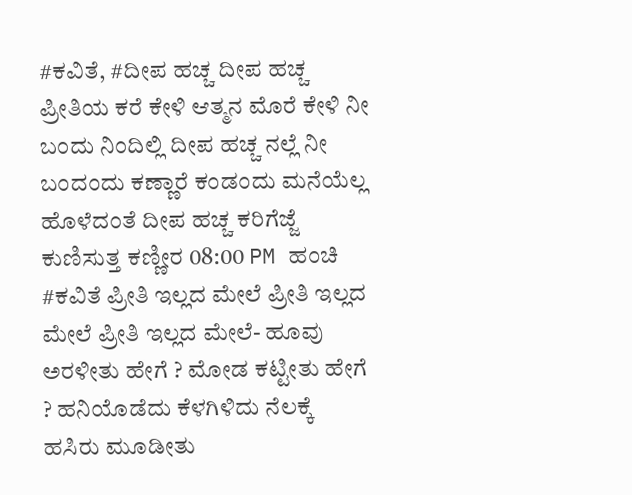#ಕವಿತೆ, #ದೀಪ ಹಚ್ಚ ದೀಪ ಹಚ್ಚ ಪ್ರೀತಿಯ ಕರೆ ಕೇಳಿ ಆತ್ಮನ ಮೊರೆ ಕೇಳಿ ನೀ ಬಂದು ನಿಂದಿಲ್ಲಿ ದೀಪ ಹಚ್ಚ ನಲ್ಲೆ ನೀ ಬಂದಂದು ಕಣ್ಣಾರೆ ಕಂಡಂದು ಮನೆಯೆಲ್ಲ ಹೊಳೆದಂತೆ ದೀಪ ಹಚ್ಚ ಕರಿಗೆಜ್ಜೆ ಕುಣಿಸುತ್ತ ಕಣ್ಣೀರ 08:00 PM ಹಂಚಿ
#ಕವಿತೆ ಪ್ರೀತಿ ಇಲ್ಲದ ಮೇಲೆ ಪ್ರೀತಿ ಇಲ್ಲದ ಮೇಲೆ ಪ್ರೀತಿ ಇಲ್ಲದ ಮೇಲೆ- ಹೂವು ಅರಳೀತು ಹೇಗೆ ? ಮೋಡ ಕಟ್ಟೀತು ಹೇಗೆ ? ಹನಿಯೊಡೆದು ಕೆಳಗಿಳಿದು ನೆಲಕ್ಕೆ ಹಸಿರು ಮೂಡೀತು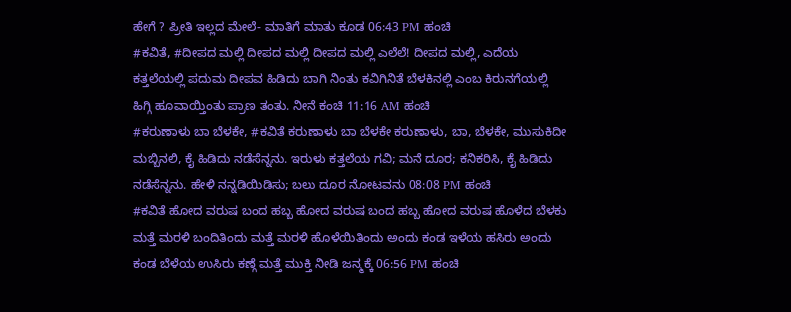ಹೇಗೆ ? ಪ್ರೀತಿ ಇಲ್ಲದ ಮೇಲೆ- ಮಾತಿಗೆ ಮಾತು ಕೂಡ 06:43 PM ಹಂಚಿ
#ಕವಿತೆ, #ದೀಪದ ಮಲ್ಲಿ ದೀಪದ ಮಲ್ಲಿ ದೀಪದ ಮಲ್ಲಿ ಎಲೆಲೆ! ದೀಪದ ಮಲ್ಲಿ, ಎದೆಯ ಕತ್ತಲೆಯಲ್ಲಿ ಪದುಮ ದೀಪವ ಹಿಡಿದು ಬಾಗಿ ನಿಂತು ಕವಿಗಿನಿತೆ ಬೆಳಕಿನಲ್ಲಿ ಎಂಬ ಕಿರುನಗೆಯಲ್ಲಿ ಹಿಗ್ಗಿ ಹೂವಾಯ್ತಿಂತು ಪ್ರಾಣ ತಂತು. ನೀನೆ ಕಂಚಿ 11:16 AM ಹಂಚಿ
#ಕರುಣಾಳು ಬಾ ಬೆಳಕೇ, #ಕವಿತೆ ಕರುಣಾಳು ಬಾ ಬೆಳಕೇ ಕರುಣಾಳು, ಬಾ, ಬೆಳಕೇ, ಮುಸುಕಿದೀ ಮಬ್ಬಿನಲಿ, ಕೈ ಹಿಡಿದು ನಡೆಸೆನ್ನನು. ಇರುಳು ಕತ್ತಲೆಯ ಗವಿ; ಮನೆ ದೂರ; ಕನಿಕರಿಸಿ, ಕೈ ಹಿಡಿದು ನಡೆಸೆನ್ನನು. ಹೇಳಿ ನನ್ನಡಿಯಿಡಿಸು; ಬಲು ದೂರ ನೋಟವನು 08:08 PM ಹಂಚಿ
#ಕವಿತೆ ಹೋದ ವರುಷ ಬಂದ ಹಬ್ಬ ಹೋದ ವರುಷ ಬಂದ ಹಬ್ಬ ಹೋದ ವರುಷ ಹೊಳೆದ ಬೆಳಕು ಮತ್ತೆ ಮರಳಿ ಬಂದಿತಿಂದು ಮತ್ತೆ ಮರಳಿ ಹೊಳೆಯಿತಿಂದು ಅಂದು ಕಂಡ ಇಳೆಯ ಹಸಿರು ಅಂದು ಕಂಡ ಬೆಳೆಯ ಉಸಿರು ಕಣ್ಗೆ ಮತ್ತೆ ಮುಕ್ತಿ ನೀಡಿ ಜನ್ಮಕ್ಕೆ 06:56 PM ಹಂಚಿ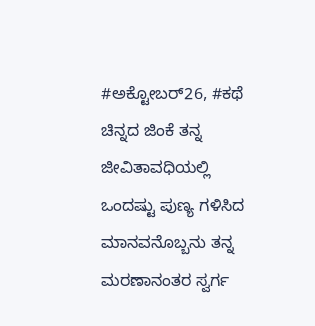#ಅಕ್ಟೋಬರ್26, #ಕಥೆ ಚಿನ್ನದ ಜಿಂಕೆ ತನ್ನ ಜೀವಿತಾವಧಿಯಲ್ಲಿ ಒಂದಷ್ಟು ಪುಣ್ಯ ಗಳಿಸಿದ ಮಾನವನೊಬ್ಬನು ತನ್ನ ಮರಣಾನಂತರ ಸ್ವರ್ಗ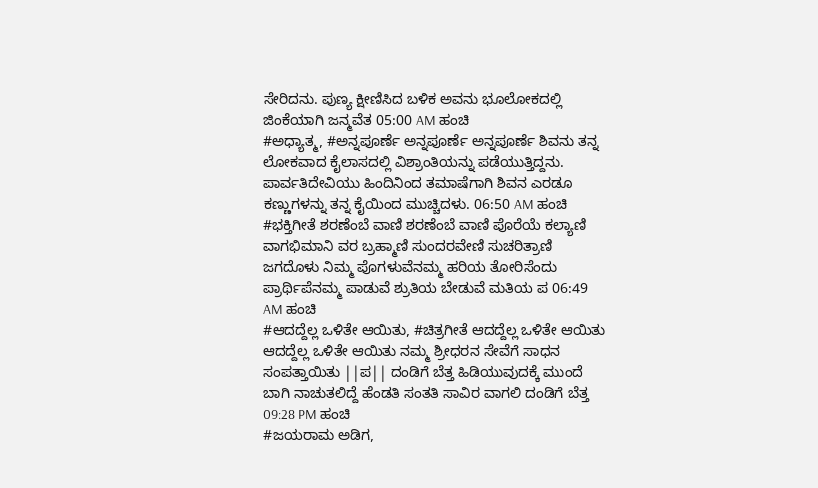ಸೇರಿದನು. ಪುಣ್ಯ ಕ್ಷೀಣಿಸಿದ ಬಳಿಕ ಅವನು ಭೂಲೋಕದಲ್ಲಿ ಜಿಂಕೆಯಾಗಿ ಜನ್ಮವೆತ 05:00 AM ಹಂಚಿ
#ಅಧ್ಯಾತ್ಮ, #ಅನ್ನಪೂರ್ಣೆ ಅನ್ನಪೂರ್ಣೆ ಅನ್ನಪೂರ್ಣೆ ಶಿವನು ತನ್ನ ಲೋಕವಾದ ಕೈಲಾಸದಲ್ಲಿ ವಿಶ್ರಾಂತಿಯನ್ನು ಪಡೆಯುತ್ತಿದ್ದನು. ಪಾರ್ವತಿದೇವಿಯು ಹಿಂದಿನಿಂದ ತಮಾಷೆಗಾಗಿ ಶಿವನ ಎರಡೂ ಕಣ್ಣುಗಳನ್ನು ತನ್ನ ಕೈಯಿಂದ ಮುಚ್ಚಿದಳು. 06:50 AM ಹಂಚಿ
#ಭಕ್ತಿಗೀತೆ ಶರಣೆಂಬೆ ವಾಣಿ ಶರಣೆಂಬೆ ವಾಣಿ ಪೊರೆಯೆ ಕಲ್ಯಾಣಿ ವಾಗಭಿಮಾನಿ ವರ ಬ್ರಹ್ಮಾಣಿ ಸುಂದರವೇಣಿ ಸುಚರಿತ್ರಾಣಿ ಜಗದೊಳು ನಿಮ್ಮ ಪೊಗಳುವೆನಮ್ಮ ಹರಿಯ ತೋರಿಸೆಂದು ಪ್ರಾರ್ಥಿಪೆನಮ್ಮ ಪಾಡುವೆ ಶ್ರುತಿಯ ಬೇಡುವೆ ಮತಿಯ ಪ 06:49 AM ಹಂಚಿ
#ಆದದ್ದೆಲ್ಲ ಒಳಿತೇ ಆಯಿತು, #ಚಿತ್ರಗೀತೆ ಆದದ್ದೆಲ್ಲ ಒಳಿತೇ ಆಯಿತು ಆದದ್ದೆಲ್ಲ ಒಳಿತೇ ಆಯಿತು ನಮ್ಮ ಶ್ರೀಧರನ ಸೇವೆಗೆ ಸಾಧನ ಸಂಪತ್ತಾಯಿತು ||ಪ|| ದಂಡಿಗೆ ಬೆತ್ತ ಹಿಡಿಯುವುದಕ್ಕೆ ಮುಂದೆ ಬಾಗಿ ನಾಚುತಲಿದ್ದೆ ಹೆಂಡತಿ ಸಂತತಿ ಸಾವಿರ ವಾಗಲಿ ದಂಡಿಗೆ ಬೆತ್ತ 09:28 PM ಹಂಚಿ
#ಜಯರಾಮ ಅಡಿಗ,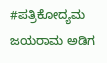#ಪತ್ರಿಕೋದ್ಯಮ ಜಯರಾಮ ಅಡಿಗ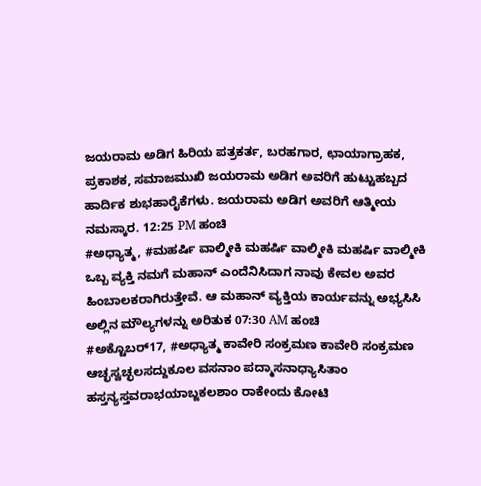ಜಯರಾಮ ಅಡಿಗ ಹಿರಿಯ ಪತ್ರಕರ್ತ, ಬರಹಗಾರ, ಛಾಯಾಗ್ರಾಹಕ, ಪ್ರಕಾಶಕ, ಸಮಾಜಮುಖಿ ಜಯರಾಮ ಅಡಿಗ ಅವರಿಗೆ ಹುಟ್ಟುಹಬ್ಬದ ಹಾರ್ದಿಕ ಶುಭಹಾರೈಕೆಗಳು. ಜಯರಾಮ ಅಡಿಗ ಅವರಿಗೆ ಆತ್ಮೀಯ ನಮಸ್ಕಾರ. 12:25 PM ಹಂಚಿ
#ಅಧ್ಯಾತ್ಮ, #ಮಹರ್ಷಿ ವಾಲ್ಮೀಕಿ ಮಹರ್ಷಿ ವಾಲ್ಮೀಕಿ ಮಹರ್ಷಿ ವಾಲ್ಮೀಕಿ ಒಬ್ಬ ವ್ಯಕ್ತಿ ನಮಗೆ ಮಹಾನ್ ಎಂದೆನಿಸಿದಾಗ ನಾವು ಕೇವಲ ಅವರ ಹಿಂಬಾಲಕರಾಗಿರುತ್ತೇವೆ. ಆ ಮಹಾನ್ ವ್ಯಕ್ತಿಯ ಕಾರ್ಯವನ್ನು ಅಭ್ಯಸಿಸಿ ಅಲ್ಲಿನ ಮೌಲ್ಯಗಳನ್ನು ಅರಿತುಕ 07:30 AM ಹಂಚಿ
#ಅಕ್ಟೊಬರ್17, #ಅಧ್ಯಾತ್ಮ ಕಾವೇರಿ ಸಂಕ್ರಮಣ ಕಾವೇರಿ ಸಂಕ್ರಮಣ ಆಚ್ಛಸ್ವಚ್ಛಲಸದ್ದುಕೂಲ ವಸನಾಂ ಪದ್ಮಾಸನಾಧ್ಯಾಸಿತಾಂ ಹಸ್ತನ್ಯಸ್ತವರಾಭಯಾಬ್ಜಕಲಶಾಂ ರಾಕೇಂದು ಕೋಟಿ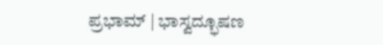ಪ್ರಭಾಮ್ | ಭಾಸ್ವದ್ಭೂಷಣ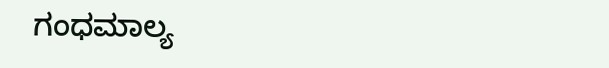ಗಂಧಮಾಲ್ಯ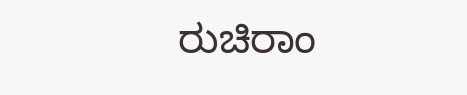ರುಚಿರಾಂ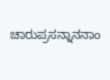ಚಾರುಪ್ರಸನ್ನಾನನಾಂ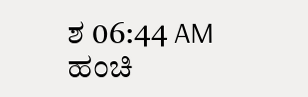ಶ 06:44 AM ಹಂಚಿ